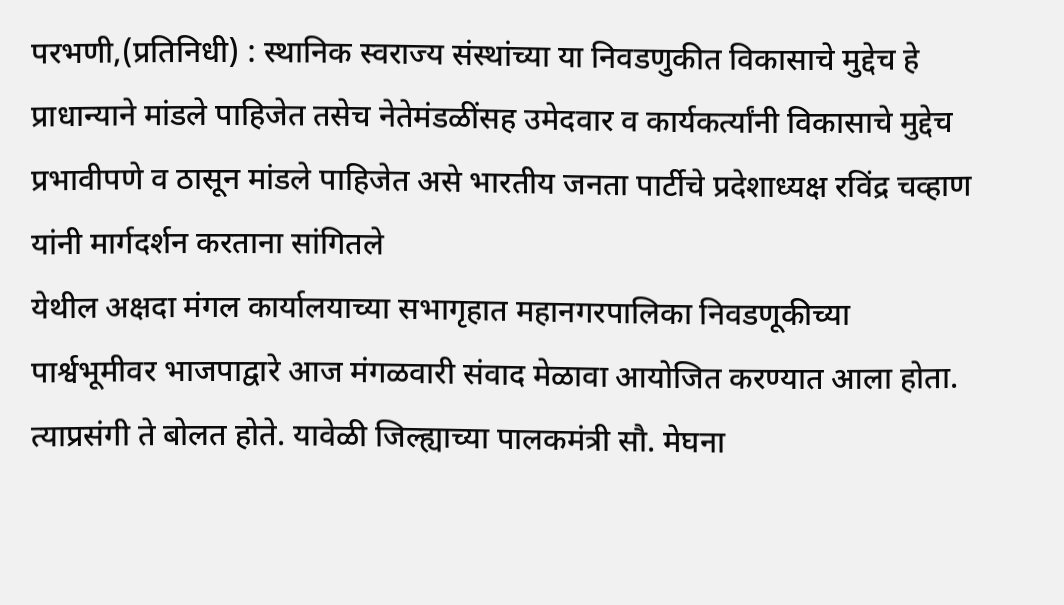परभणी,(प्रतिनिधी) : स्थानिक स्वराज्य संस्थांच्या या निवडणुकीत विकासाचे मुद्देच हे प्राधान्याने मांडले पाहिजेत तसेच नेतेमंडळींसह उमेदवार व कार्यकर्त्यांनी विकासाचे मुद्देच प्रभावीपणे व ठासून मांडले पाहिजेत असे भारतीय जनता पार्टीचे प्रदेशाध्यक्ष रविंद्र चव्हाण यांनी मार्गदर्शन करताना सांगितले
येथील अक्षदा मंगल कार्यालयाच्या सभागृहात महानगरपालिका निवडणूकीच्या पार्श्वभूमीवर भाजपाद्वारे आज मंगळवारी संवाद मेळावा आयोजित करण्यात आला होता. त्याप्रसंगी ते बोलत होते. यावेळी जिल्ह्याच्या पालकमंत्री सौ. मेघना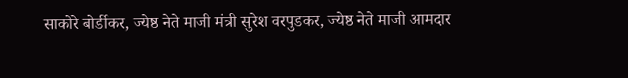साकोरे बोर्डीकर, ज्येष्ठ नेते माजी मंत्री सुरेश वरपुडकर, ज्येष्ठ नेते माजी आमदार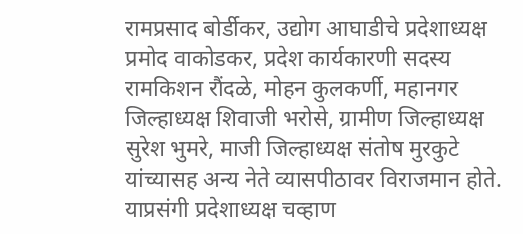रामप्रसाद बोर्डीकर, उद्योग आघाडीचे प्रदेशाध्यक्ष प्रमोद वाकोडकर, प्रदेश कार्यकारणी सदस्य रामकिशन रौंदळे, मोहन कुलकर्णी, महानगर जिल्हाध्यक्ष शिवाजी भरोसे, ग्रामीण जिल्हाध्यक्ष सुरेश भुमरे, माजी जिल्हाध्यक्ष संतोष मुरकुटे यांच्यासह अन्य नेते व्यासपीठावर विराजमान होते.
याप्रसंगी प्रदेशाध्यक्ष चव्हाण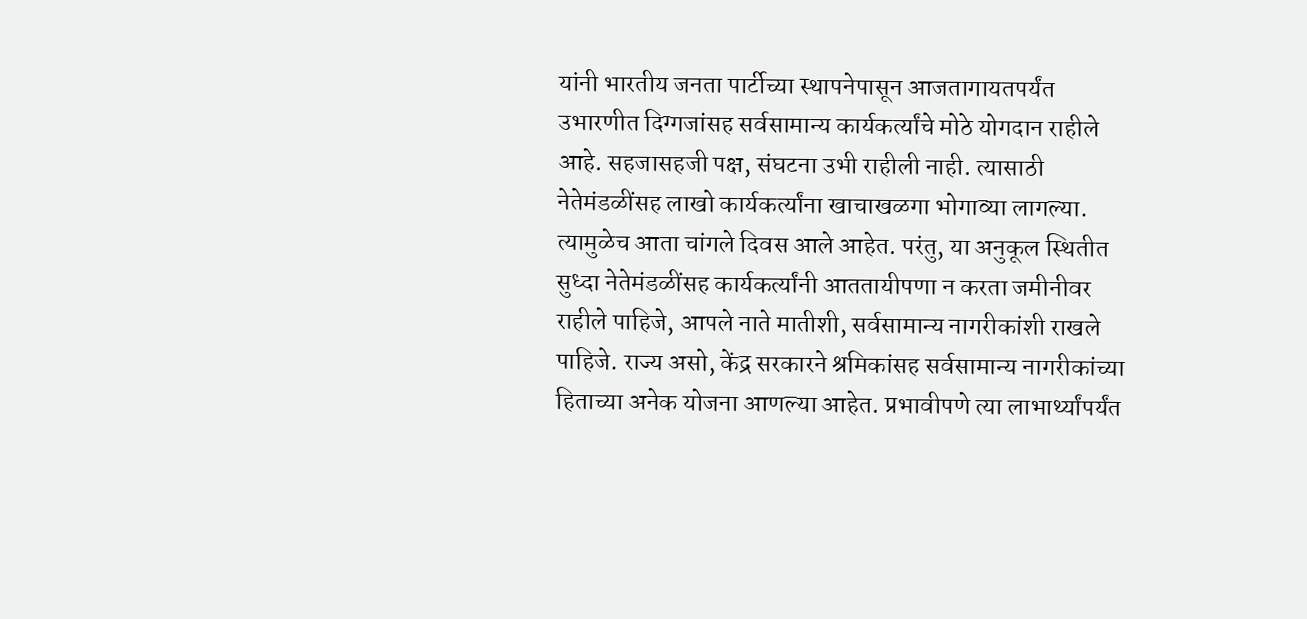यांनी भारतीय जनता पार्टीच्या स्थापनेपासून आजतागायतपर्यंत उभारणीत दिग्गजांसह सर्वसामान्य कार्यकर्त्यांचे मोठे योगदान राहीले आहे. सहजासहजी पक्ष, संघटना उभी राहीली नाही. त्यासाठी नेतेमंडळींसह लाखो कार्यकर्त्यांना खाचाखळगा भोगाव्या लागल्या. त्यामुळेच आता चांगले दिवस आले आहेत. परंतु, या अनुकूल स्थितीत सुध्दा नेतेमंडळींसह कार्यकर्त्यांनी आततायीपणा न करता जमीनीवर राहीले पाहिजे, आपले नाते मातीशी, सर्वसामान्य नागरीकांशी राखले पाहिजे. राज्य असो, केंद्र सरकारने श्रमिकांसह सर्वसामान्य नागरीकांच्या हिताच्या अनेक योजना आणल्या आहेत. प्रभावीपणे त्या लाभार्थ्यांपर्यंत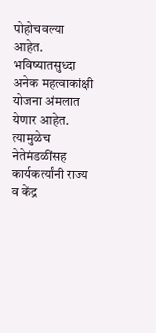पोहोचवल्या आहेत. भविष्यातसुध्दा अनेक महत्वाकांक्षी योजना अंमलात येणार आहेत. त्यामुळेच नेतेमंडळींसह कार्यकर्त्यांनी राज्य व केंद्र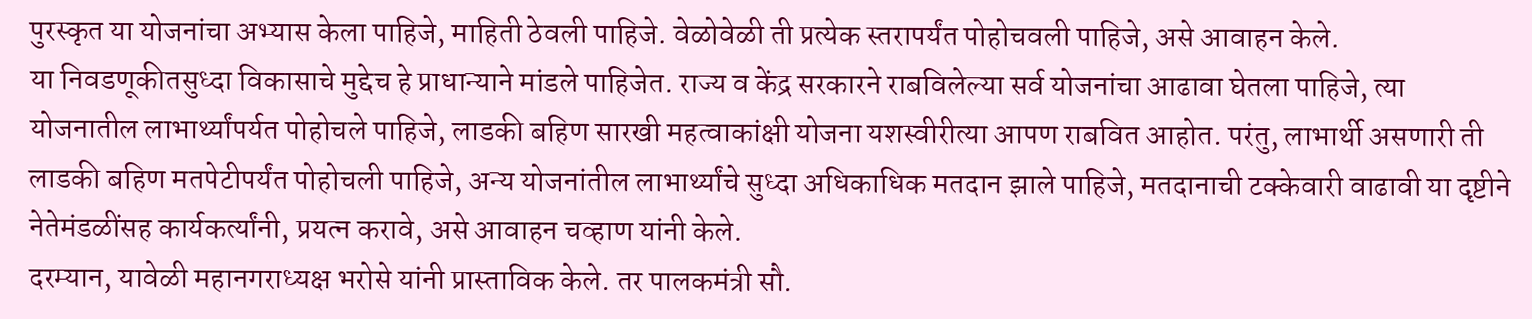पुरस्कृत या योजनांचा अभ्यास केला पाहिजे, माहिती ठेवली पाहिजे. वेळोवेळी ती प्रत्येक स्तरापर्यंत पोहोचवली पाहिजे, असे आवाहन केले.
या निवडणूकीतसुध्दा विकासाचे मुद्देच हे प्राधान्याने मांडले पाहिजेत. राज्य व केंद्र सरकारने राबविलेल्या सर्व योजनांचा आढावा घेतला पाहिजे, त्या योजनातील लाभार्थ्यांपर्यत पोहोचले पाहिजे, लाडकी बहिण सारखी महत्वाकांक्षी योजना यशस्वीरीत्या आपण राबवित आहोत. परंतु, लाभार्थी असणारी ती लाडकी बहिण मतपेटीपर्यंत पोहोचली पाहिजे, अन्य योजनांतील लाभार्थ्यांचे सुध्दा अधिकाधिक मतदान झाले पाहिजे, मतदानाची टक्केवारी वाढावी या दृष्टीने नेतेमंडळींसह कार्यकर्त्यांनी, प्रयत्न करावे, असे आवाहन चव्हाण यांनी केले.
दरम्यान, यावेळी महानगराध्यक्ष भरोसे यांनी प्रास्ताविक केले. तर पालकमंत्री सौ.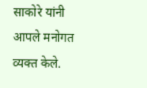साकोरे यांनी आपले मनोगत व्यक्त केले.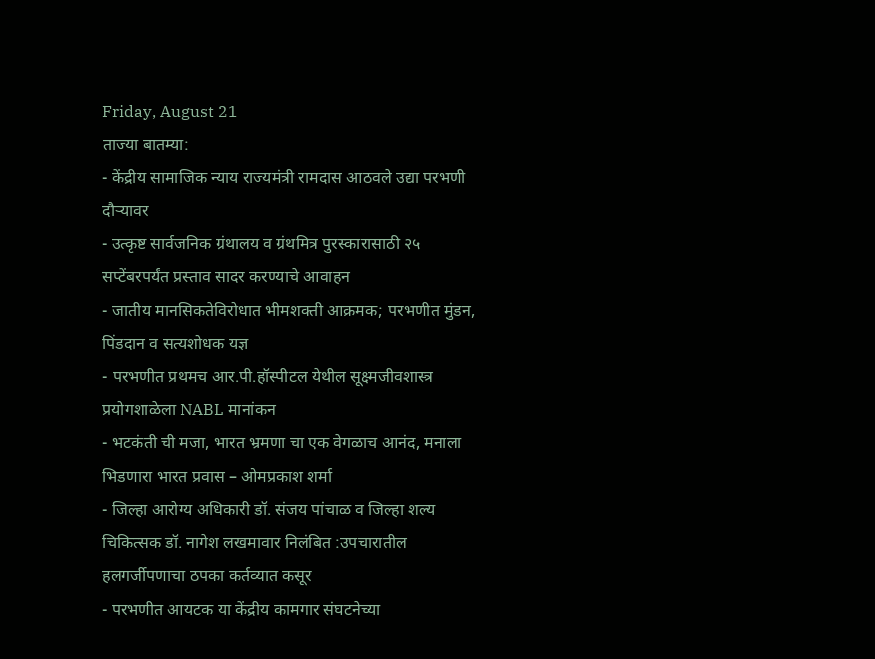Friday, August 21
ताज्या बातम्या:
- केंद्रीय सामाजिक न्याय राज्यमंत्री रामदास आठवले उद्या परभणी दौऱ्यावर
- उत्कृष्ट सार्वजनिक ग्रंथालय व ग्रंथमित्र पुरस्कारासाठी २५ सप्टेंबरपर्यंत प्रस्ताव सादर करण्याचे आवाहन
- जातीय मानसिकतेविरोधात भीमशक्ती आक्रमक; परभणीत मुंडन, पिंडदान व सत्यशोधक यज्ञ
- परभणीत प्रथमच आर.पी.हॉस्पीटल येथील सूक्ष्मजीवशास्त्र प्रयोगशाळेला NABL मानांकन
- भटकंती ची मजा, भारत भ्रमणा चा एक वेगळाच आनंद, मनाला भिडणारा भारत प्रवास – ओमप्रकाश शर्मा
- जिल्हा आरोग्य अधिकारी डॉ. संजय पांचाळ व जिल्हा शल्य चिकित्सक डॉ. नागेश लखमावार निलंबित :उपचारातील हलगर्जीपणाचा ठपका कर्तव्यात कसूर
- परभणीत आयटक या केंद्रीय कामगार संघटनेच्या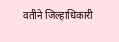वतीने जिल्हाधिकारी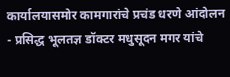कार्यालयासमोर कामगारांचे प्रचंड धरणे आंदोलन
- प्रसिद्ध भूलतज्ञ डॉक्टर मधुसूदन मगर यांचे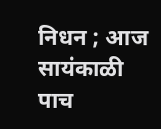निधन ; आज सायंकाळी पाच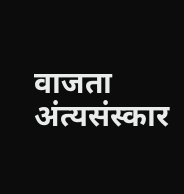वाजता अंत्यसंस्कार